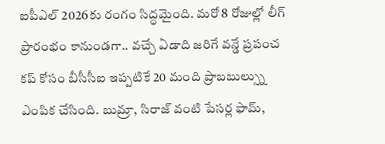ఐపీఎల్ 2026కు రంగం సిద్ధమైంది. మరో 8 రోజుల్లో లీగ్ ప్రారంభం కానుండగా.. వచ్చే ఏడాది జరిగే వన్డే ప్రపంచ కప్ కోసం బీసీసీఐ ఇప్పటికే 20 మంది ప్రాబబుల్స్ను ఎంపిక చేసింది. బుమ్రా, సిరాజ్ వంటి పేసర్ల ఫామ్,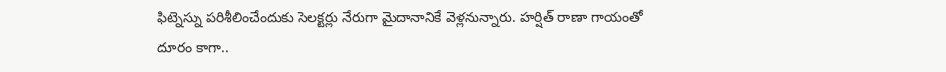ఫిట్నెస్ను పరిశీలించేందుకు సెలక్టర్లు నేరుగా మైదానానికే వెళ్లనున్నారు. హర్షిత్ రాణా గాయంతో దూరం కాగా..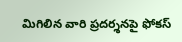మిగిలిన వారి ప్రదర్శనపై ఫోకస్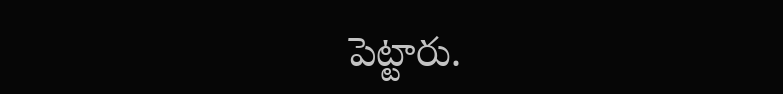పెట్టారు.